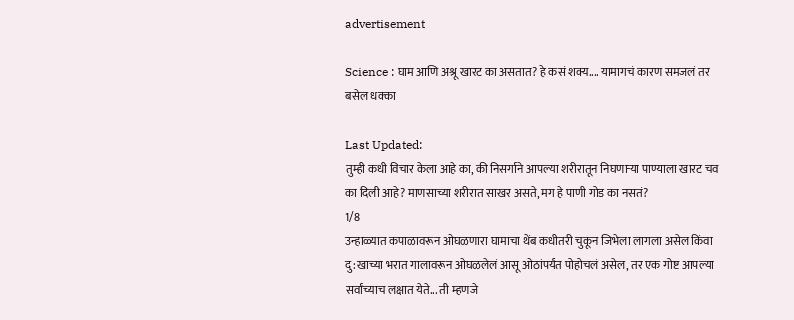advertisement

Science : घाम आणि अश्रू खारट का असतात? हे कसं शक्य.... यामागचं कारण समजलं तर बसेल धक्का

Last Updated:
तुम्ही कधी विचार केला आहे का, की निसर्गाने आपल्या शरीरातून निघणाऱ्या पाण्याला खारट चव का दिली आहे? माणसाच्या शरीरात साखर असते, मग हे पाणी गोड का नसतं?
1/8
उन्हाळ्यात कपाळावरून ओघळणारा घामाचा थेंब कधीतरी चुकून जिभेला लागला असेल किंवा दु:खाच्या भरात गालावरून ओघळलेलं आसू ओठांपर्यंत पोहोचलं असेल, तर एक गोष्ट आपल्या सर्वांच्याच लक्षात येते... ती म्हणजे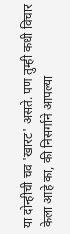या दोन्हीची चव 'खारट' असते. पण तुम्ही कधी विचार केला आहे का, की निसर्गाने आपल्या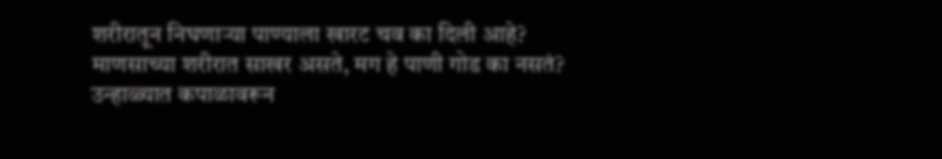शरीरातून निघणाऱ्या पाण्याला खारट चव का दिली आहे? माणसाच्या शरीरात साखर असते, मग हे पाणी गोड का नसतं?
उन्हाळ्यात कपाळावरून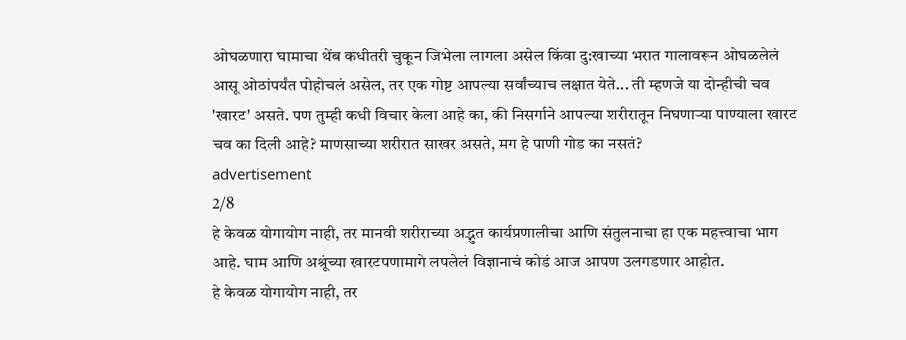ओघळणारा घामाचा थेंब कधीतरी चुकून जिभेला लागला असेल किंवा दु:खाच्या भरात गालावरून ओघळलेलं आसू ओठांपर्यंत पोहोचलं असेल, तर एक गोष्ट आपल्या सर्वांच्याच लक्षात येते... ती म्हणजे या दोन्हीची चव 'खारट' असते. पण तुम्ही कधी विचार केला आहे का, की निसर्गाने आपल्या शरीरातून निघणाऱ्या पाण्याला खारट चव का दिली आहे? माणसाच्या शरीरात साखर असते, मग हे पाणी गोड का नसतं?
advertisement
2/8
हे केवळ योगायोग नाही, तर मानवी शरीराच्या अद्भुत कार्यप्रणालीचा आणि संतुलनाचा हा एक महत्त्वाचा भाग आहे. घाम आणि अश्रूंच्या खारटपणामागे लपलेलं विज्ञानाचं कोडं आज आपण उलगडणार आहोत.
हे केवळ योगायोग नाही, तर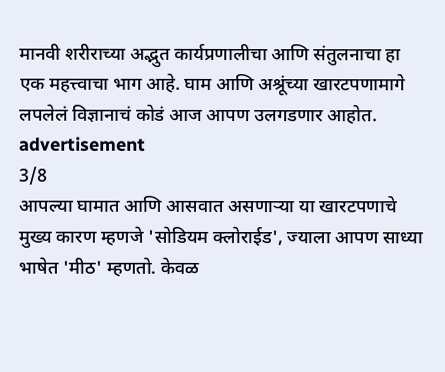मानवी शरीराच्या अद्भुत कार्यप्रणालीचा आणि संतुलनाचा हा एक महत्त्वाचा भाग आहे. घाम आणि अश्रूंच्या खारटपणामागे लपलेलं विज्ञानाचं कोडं आज आपण उलगडणार आहोत.
advertisement
3/8
आपल्या घामात आणि आसवात असणाऱ्या या खारटपणाचे मुख्य कारण म्हणजे 'सोडियम क्लोराईड', ज्याला आपण साध्या भाषेत 'मीठ' म्हणतो. केवळ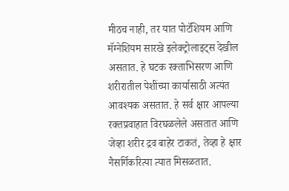मीठच नाही, तर यात पोटॅशियम आणि मॅग्नेशियम सारखे इलेक्ट्रोलाइट्स देखील असतात. हे घटक रक्ताभिसरण आणि शरीरातील पेशींच्या कार्यासाठी अत्यंत आवश्यक असतात. हे सर्व क्षार आपल्या रक्तप्रवाहात विरघळलेले असतात आणि जेव्हा शरीर द्रव बाहेर टाकतं, तेव्हा हे क्षार नैसर्गिकरित्या त्यात मिसळतात.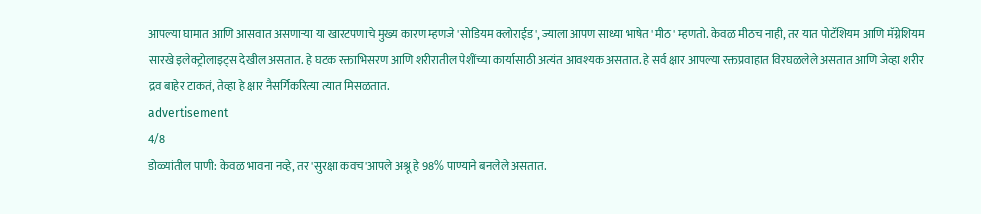आपल्या घामात आणि आसवात असणाऱ्या या खारटपणाचे मुख्य कारण म्हणजे 'सोडियम क्लोराईड', ज्याला आपण साध्या भाषेत 'मीठ' म्हणतो. केवळ मीठच नाही, तर यात पोटॅशियम आणि मॅग्नेशियम सारखे इलेक्ट्रोलाइट्स देखील असतात. हे घटक रक्ताभिसरण आणि शरीरातील पेशींच्या कार्यासाठी अत्यंत आवश्यक असतात. हे सर्व क्षार आपल्या रक्तप्रवाहात विरघळलेले असतात आणि जेव्हा शरीर द्रव बाहेर टाकतं, तेव्हा हे क्षार नैसर्गिकरित्या त्यात मिसळतात.
advertisement
4/8
डोळ्यांतील पाणी: केवळ भावना नव्हे, तर 'सुरक्षा कवच'आपले अश्रू हे 98% पाण्याने बनलेले असतात.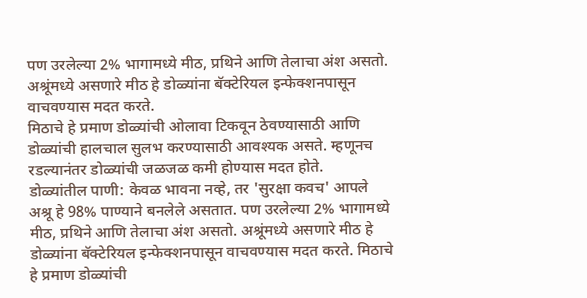पण उरलेल्या 2% भागामध्ये मीठ, प्रथिने आणि तेलाचा अंश असतो.
अश्रूंमध्ये असणारे मीठ हे डोळ्यांना बॅक्टेरियल इन्फेक्शनपासून वाचवण्यास मदत करते.
मिठाचे हे प्रमाण डोळ्यांची ओलावा टिकवून ठेवण्यासाठी आणि डोळ्यांची हालचाल सुलभ करण्यासाठी आवश्यक असते. म्हणूनच रडल्यानंतर डोळ्यांची जळजळ कमी होण्यास मदत होते.
डोळ्यांतील पाणी: केवळ भावना नव्हे, तर 'सुरक्षा कवच' आपले अश्रू हे 98% पाण्याने बनलेले असतात. पण उरलेल्या 2% भागामध्ये मीठ, प्रथिने आणि तेलाचा अंश असतो. अश्रूंमध्ये असणारे मीठ हे डोळ्यांना बॅक्टेरियल इन्फेक्शनपासून वाचवण्यास मदत करते. मिठाचे हे प्रमाण डोळ्यांची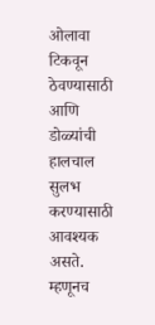ओलावा टिकवून ठेवण्यासाठी आणि डोळ्यांची हालचाल सुलभ करण्यासाठी आवश्यक असते. म्हणूनच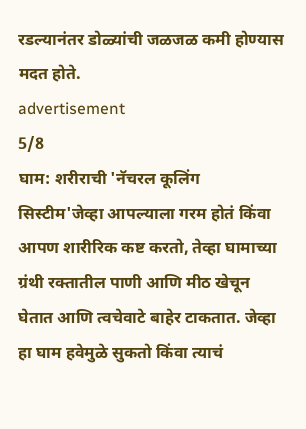रडल्यानंतर डोळ्यांची जळजळ कमी होण्यास मदत होते.
advertisement
5/8
घाम: शरीराची 'नॅचरल कूलिंग सिस्टीम'जेव्हा आपल्याला गरम होतं किंवा आपण शारीरिक कष्ट करतो, तेव्हा घामाच्या ग्रंथी रक्तातील पाणी आणि मीठ खेचून घेतात आणि त्वचेवाटे बाहेर टाकतात. जेव्हा हा घाम हवेमुळे सुकतो किंवा त्याचं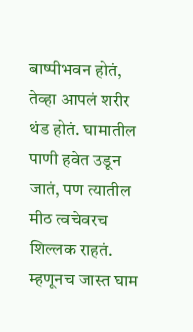बाष्पीभवन होतं, तेव्हा आपलं शरीर थंड होतं. घामातील पाणी हवेत उडून जातं, पण त्यातील मीठ त्वचेवरच शिल्लक राहतं. म्हणूनच जास्त घाम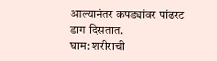आल्यानंतर कपड्यांवर पांढरट डाग दिसतात.
घाम: शरीराची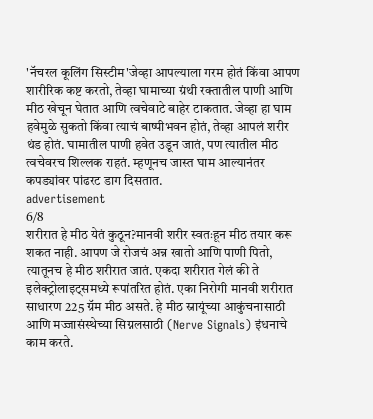'नॅचरल कूलिंग सिस्टीम'जेव्हा आपल्याला गरम होतं किंवा आपण शारीरिक कष्ट करतो, तेव्हा घामाच्या ग्रंथी रक्तातील पाणी आणि मीठ खेचून घेतात आणि त्वचेवाटे बाहेर टाकतात. जेव्हा हा घाम हवेमुळे सुकतो किंवा त्याचं बाष्पीभवन होतं, तेव्हा आपलं शरीर थंड होतं. घामातील पाणी हवेत उडून जातं, पण त्यातील मीठ त्वचेवरच शिल्लक राहतं. म्हणूनच जास्त घाम आल्यानंतर कपड्यांवर पांढरट डाग दिसतात.
advertisement
6/8
शरीरात हे मीठ येतं कुठून?मानवी शरीर स्वतःहून मीठ तयार करू शकत नाही. आपण जे रोजचं अन्न खातो आणि पाणी पितो, त्यातूनच हे मीठ शरीरात जातं. एकदा शरीरात गेलं की ते इलेक्ट्रोलाइट्समध्ये रूपांतरित होतं. एका निरोगी मानवी शरीरात साधारण 225 ग्रॅम मीठ असते. हे मीठ स्नायूंच्या आकुंचनासाठी आणि मज्जासंस्थेच्या सिग्नलसाठी (Nerve Signals) इंधनाचे काम करते.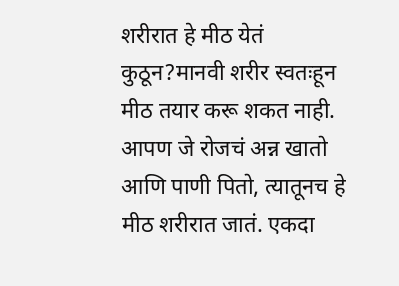शरीरात हे मीठ येतं कुठून?मानवी शरीर स्वतःहून मीठ तयार करू शकत नाही. आपण जे रोजचं अन्न खातो आणि पाणी पितो, त्यातूनच हे मीठ शरीरात जातं. एकदा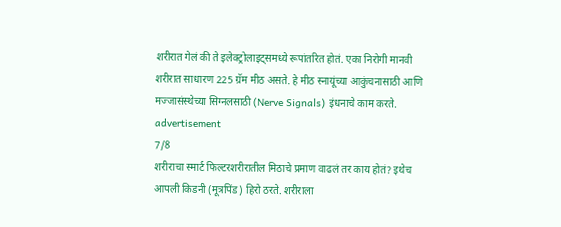शरीरात गेलं की ते इलेक्ट्रोलाइट्समध्ये रूपांतरित होतं. एका निरोगी मानवी शरीरात साधारण 225 ग्रॅम मीठ असते. हे मीठ स्नायूंच्या आकुंचनासाठी आणि मज्जासंस्थेच्या सिग्नलसाठी (Nerve Signals) इंधनाचे काम करते.
advertisement
7/8
शरीराचा स्मार्ट फिल्टरशरीरातील मिठाचे प्रमाण वाढलं तर काय होतं? इथेच आपली किडनी (मूत्रपिंड) हिरो ठरते. शरीराला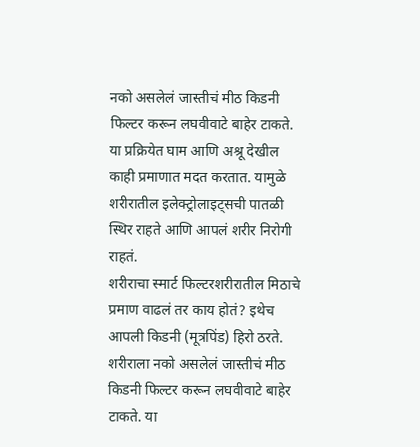नको असलेलं जास्तीचं मीठ किडनी फिल्टर करून लघवीवाटे बाहेर टाकते. या प्रक्रियेत घाम आणि अश्रू देखील काही प्रमाणात मदत करतात. यामुळे शरीरातील इलेक्ट्रोलाइट्सची पातळी स्थिर राहते आणि आपलं शरीर निरोगी राहतं.
शरीराचा स्मार्ट फिल्टरशरीरातील मिठाचे प्रमाण वाढलं तर काय होतं? इथेच आपली किडनी (मूत्रपिंड) हिरो ठरते. शरीराला नको असलेलं जास्तीचं मीठ किडनी फिल्टर करून लघवीवाटे बाहेर टाकते. या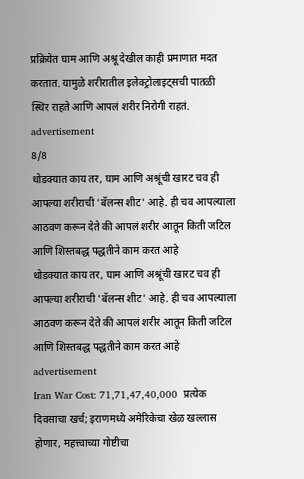प्रक्रियेत घाम आणि अश्रू देखील काही प्रमाणात मदत करतात. यामुळे शरीरातील इलेक्ट्रोलाइट्सची पातळी स्थिर राहते आणि आपलं शरीर निरोगी राहतं.
advertisement
8/8
थोडक्यात काय तर, घाम आणि अश्रूंची खारट चव ही आपल्या शरीराची 'बॅलन्स शीट' आहे. ही चव आपल्याला आठवण करून देते की आपलं शरीर आतून किती जटिल आणि शिस्तबद्ध पद्धतीने काम करत आहे
थोडक्यात काय तर, घाम आणि अश्रूंची खारट चव ही आपल्या शरीराची 'बॅलन्स शीट' आहे. ही चव आपल्याला आठवण करून देते की आपलं शरीर आतून किती जटिल आणि शिस्तबद्ध पद्धतीने काम करत आहे
advertisement
Iran War Cost: 71,71,47,40,000  प्रत्येक दिवसाचा खर्च; इराणमध्ये अमेरिकेचा खेळ खल्लास होणार, महत्त्वाच्या गोष्टीचा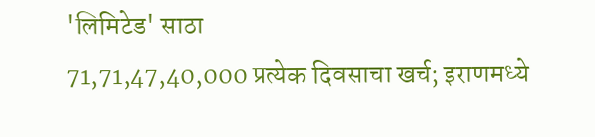'लिमिटेड' साठा
71,71,47,40,000 प्रत्येक दिवसाचा खर्च; इराणमध्ये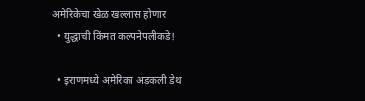अमेरिकेचा खेळ खल्लास होणार
  • युद्धाची किंमत कल्पनेपलीकडे!

  • इराणमध्ये अमेरिका अडकली डेथ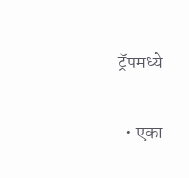ट्रॅपमध्ये

  • एका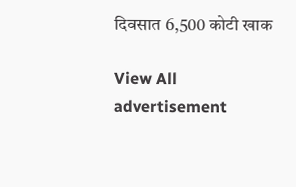दिवसात 6,500 कोटी खाक

View All
advertisement